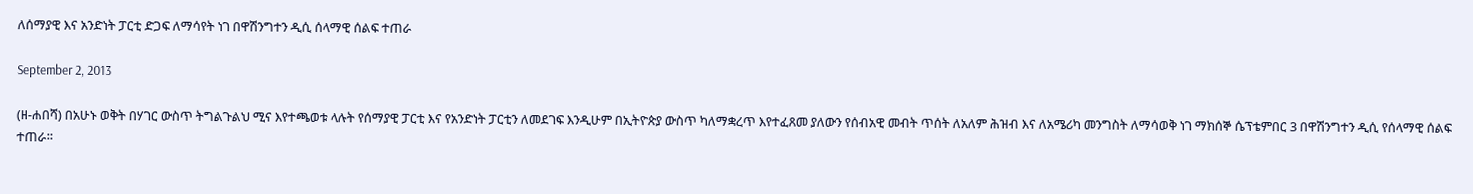ለሰማያዊ እና አንድነት ፓርቲ ድጋፍ ለማሳየት ነገ በዋሽንግተን ዲሲ ሰላማዊ ሰልፍ ተጠራ

September 2, 2013

(ዘ-ሐበሻ) በአሁኑ ወቅት በሃገር ውስጥ ትግልጉልህ ሚና እየተጫወቱ ላሉት የሰማያዊ ፓርቲ እና የአንድነት ፓርቲን ለመደገፍ እንዲሁም በኢትዮጵያ ውስጥ ካለማቋረጥ እየተፈጸመ ያለውን የሰብአዊ መብት ጥሰት ለአለም ሕዝብ እና ለአሜሪካ መንግስት ለማሳወቅ ነገ ማክሰኞ ሴፕቴምበር 3 በዋሽንግተን ዲሲ የሰላማዊ ሰልፍ ተጠራ።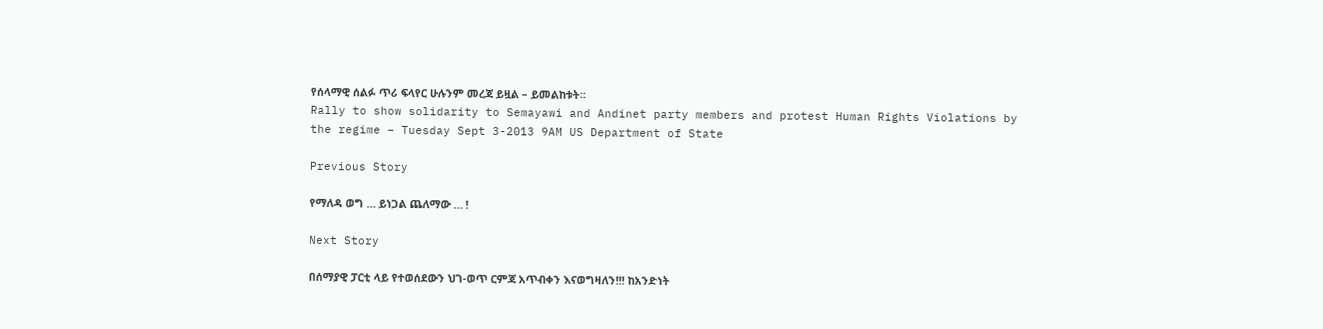የሰላማዊ ሰልፉ ጥሪ ፍላየር ሁሉንም መረጃ ይዟል – ይመልከቱት።
Rally to show solidarity to Semayawi and Andinet party members and protest Human Rights Violations by the regime – Tuesday Sept 3-2013 9AM US Department of State

Previous Story

የማለዳ ወግ … ይነጋል ጨለማው … !

Next Story

በሰማያዊ ፓርቲ ላይ የተወሰደውን ህገ-ወጥ ርምጃ አጥብቀን እናወግዛለን!!! ከአንድነት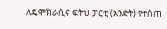ለዴሞክራሲና ፍትህ ፓርቲ (አንድት) የተሰጠ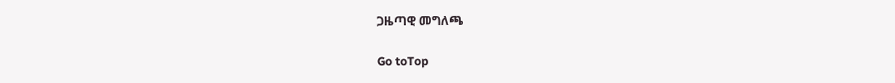ጋዜጣዊ መግለጫ

Go toTop